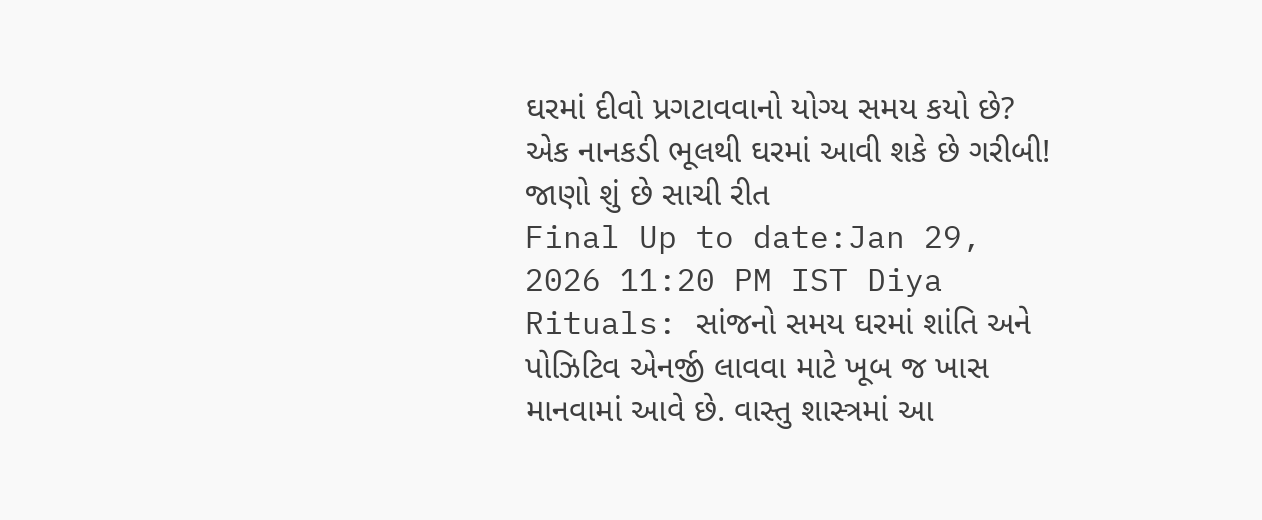ઘરમાં દીવો પ્રગટાવવાનો યોગ્ય સમય કયો છે? એક નાનકડી ભૂલથી ઘરમાં આવી શકે છે ગરીબી! જાણો શું છે સાચી રીત
Final Up to date:Jan 29, 2026 11:20 PM IST Diya Rituals: સાંજનો સમય ઘરમાં શાંતિ અને પોઝિટિવ એનર્જી લાવવા માટે ખૂબ જ ખાસ માનવામાં આવે છે. વાસ્તુ શાસ્ત્રમાં આ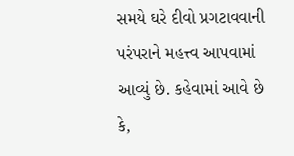સમયે ઘરે દીવો પ્રગટાવવાની પરંપરાને મહત્ત્વ આપવામાં આવ્યું છે. કહેવામાં આવે છે કે,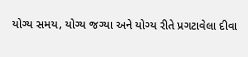યોગ્ય સમય, યોગ્ય જગ્યા અને યોગ્ય રીતે પ્રગટાવેલા દીવા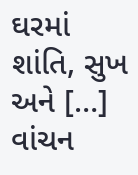ઘરમાં શાંતિ, સુખ અને […]
વાંચન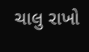ચાલુ રાખો